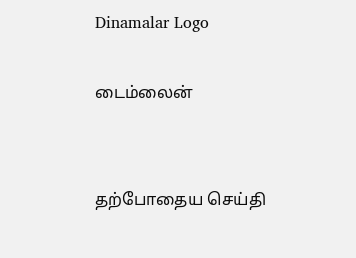Dinamalar Logo

டைம்லைன்


தற்போதைய செய்தி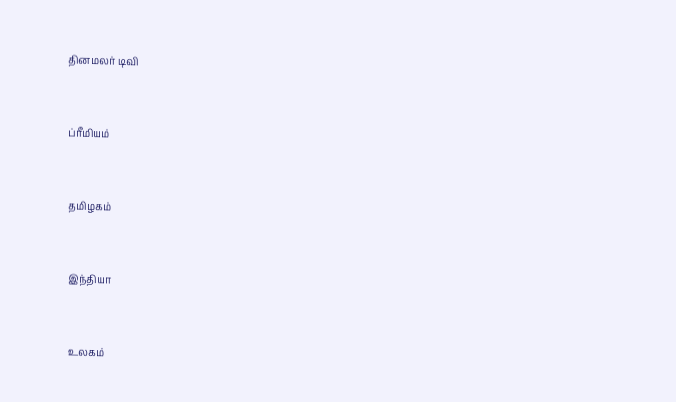தினமலர் டிவி


ப்ரீமியம்


தமிழகம்


இந்தியா


உலகம்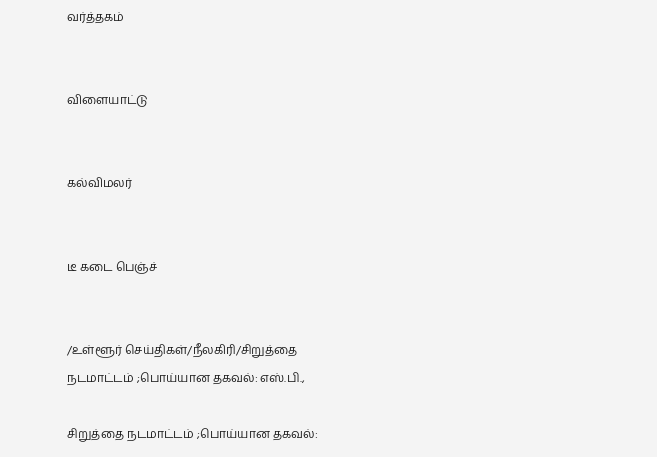வர்த்தகம்


விளையாட்டு


கல்விமலர்


டீ கடை பெஞ்ச்


/உள்ளூர் செய்திகள்/நீலகிரி/சிறுத்தை நடமாட்டம் ;பொய்யான தகவல்: எஸ்.பி.,

சிறுத்தை நடமாட்டம் ;பொய்யான தகவல்: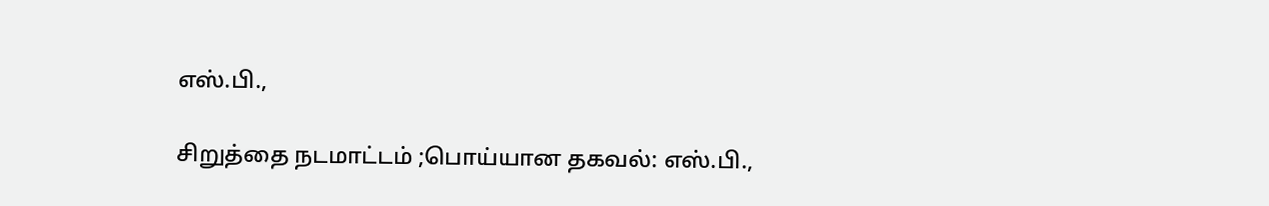எஸ்.பி.,

சிறுத்தை நடமாட்டம் ;பொய்யான தகவல்: எஸ்.பி.,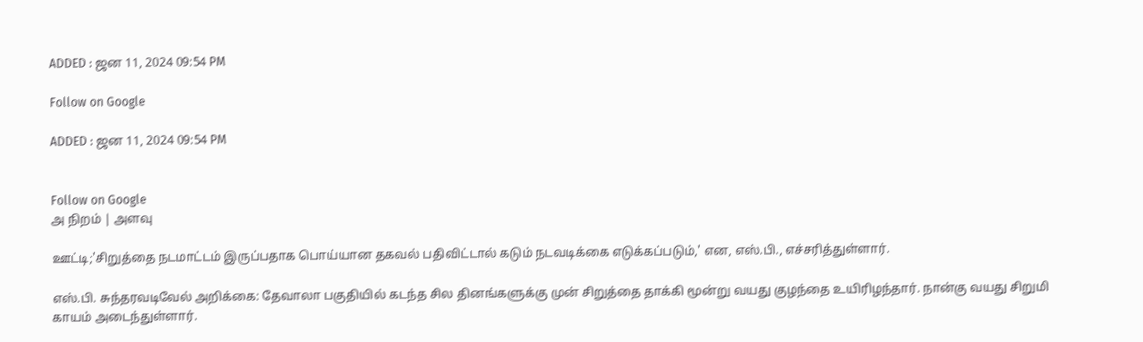ADDED : ஜன 11, 2024 09:54 PM

Follow on Google

ADDED : ஜன 11, 2024 09:54 PM


Follow on Google
அ நிறம் | அளவு

ஊட்டி;'சிறுத்தை நடமாட்டம் இருப்பதாக பொய்யான தகவல் பதிவிட்டால் கடும் நடவடிக்கை எடுக்கப்படும்,' என, எஸ்.பி., எச்சரித்துள்ளார்.

எஸ்.பி. சுந்தரவடிவேல் அறிக்கை: தேவாலா பகுதியில் கடந்த சில தினங்களுக்கு முன் சிறுத்தை தாக்கி மூன்று வயது குழந்தை உயிரிழந்தார். நான்கு வயது சிறுமி காயம் அடைந்துள்ளார்.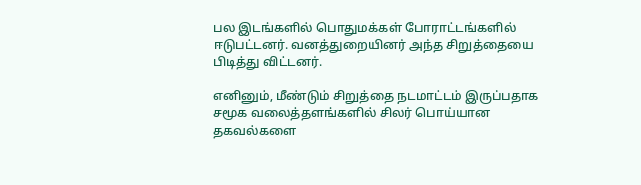பல இடங்களில் பொதுமக்கள் போராட்டங்களில் ஈடுபட்டனர். வனத்துறையினர் அந்த சிறுத்தையை பிடித்து விட்டனர்.

எனினும், மீண்டும் சிறுத்தை நடமாட்டம் இருப்பதாக சமூக வலைத்தளங்களில் சிலர் பொய்யான தகவல்களை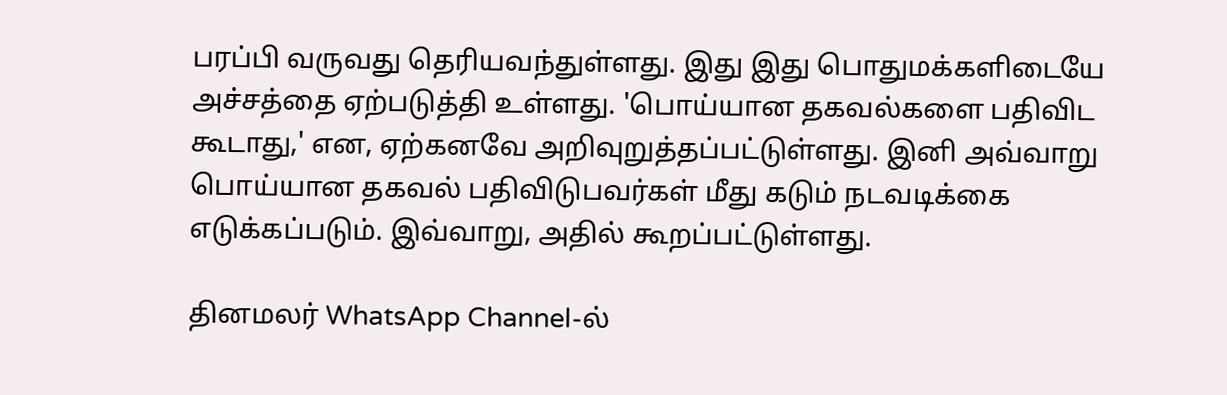பரப்பி வருவது தெரியவந்துள்ளது. இது இது பொதுமக்களிடையே அச்சத்தை ஏற்படுத்தி உள்ளது. 'பொய்யான தகவல்களை பதிவிட கூடாது,' என, ஏற்கனவே அறிவுறுத்தப்பட்டுள்ளது. இனி அவ்வாறு பொய்யான தகவல் பதிவிடுபவர்கள் மீது கடும் நடவடிக்கை எடுக்கப்படும். இவ்வாறு, அதில் கூறப்பட்டுள்ளது.

தினமலர் WhatsApp Channel-ல்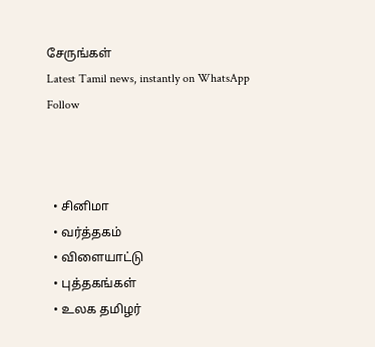சேருங்கள்
Latest Tamil news, instantly on WhatsApp
Follow



  • சினிமா
  • வர்த்தகம்
  • விளையாட்டு
  • புத்தகங்கள்
  • உலக தமிழர்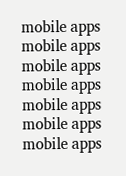mobile apps
mobile apps
mobile apps
mobile apps
mobile apps
mobile apps
mobile apps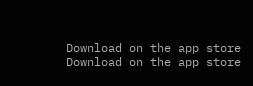Download on the app store
Download on the app store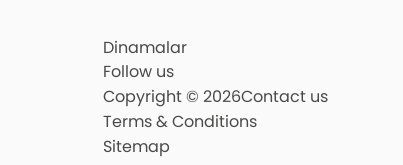Dinamalar
Follow us
Copyright © 2026Contact us
Terms & Conditions
Sitemap